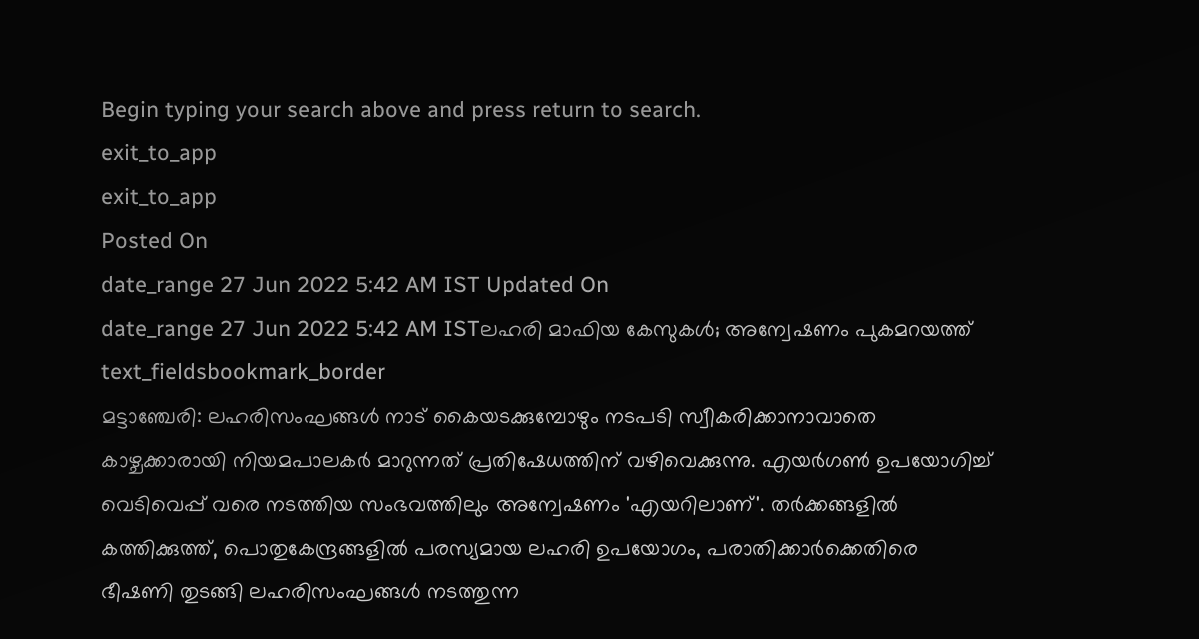Begin typing your search above and press return to search.
exit_to_app
exit_to_app
Posted On
date_range 27 Jun 2022 5:42 AM IST Updated On
date_range 27 Jun 2022 5:42 AM ISTലഹരി മാഫിയ കേസുകൾ; അന്വേഷണം പുകമറയത്ത്
text_fieldsbookmark_border
മട്ടാഞ്ചേരി: ലഹരിസംഘങ്ങൾ നാട് കൈയടക്കുമ്പോഴും നടപടി സ്വീകരിക്കാനാവാതെ കാഴ്ചക്കാരായി നിയമപാലകർ മാറുന്നത് പ്രതിഷേധത്തിന് വഴിവെക്കുന്നു. എയർഗൺ ഉപയോഗിച്ച് വെടിവെപ്പ് വരെ നടത്തിയ സംഭവത്തിലും അന്വേഷണം 'എയറിലാണ്'. തർക്കങ്ങളിൽ കത്തിക്കുത്ത്, പൊതുകേന്ദ്രങ്ങളിൽ പരസ്യമായ ലഹരി ഉപയോഗം, പരാതിക്കാർക്കെതിരെ ഭീഷണി തുടങ്ങി ലഹരിസംഘങ്ങൾ നടത്തുന്ന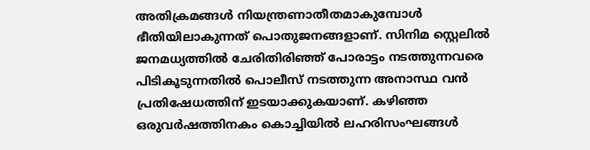അതിക്രമങ്ങൾ നിയന്ത്രണാതീതമാകുമ്പോൾ ഭീതിയിലാകുന്നത് പൊതുജനങ്ങളാണ്. സിനിമ സ്റ്റെലിൽ ജനമധ്യത്തിൽ ചേരിതിരിഞ്ഞ് പോരാട്ടം നടത്തുന്നവരെ പിടികൂടുന്നതിൽ പൊലീസ് നടത്തുന്ന അനാസ്ഥ വൻ പ്രതിഷേധത്തിന് ഇടയാക്കുകയാണ്. കഴിഞ്ഞ ഒരുവർഷത്തിനകം കൊച്ചിയിൽ ലഹരിസംഘങ്ങൾ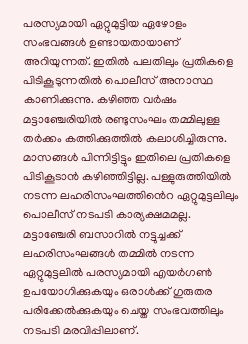പരസ്യമായി ഏറ്റുമുട്ടിയ ഏഴോളം സംഭവങ്ങൾ ഉണ്ടായതായാണ് അറിയുന്നത്. ഇതിൽ പലതിലും പ്രതികളെ പിടികൂടുന്നതിൽ പൊലീസ് അനാസ്ഥ കാണിക്കുന്നു. കഴിഞ്ഞ വർഷം മട്ടാഞ്ചേരിയിൽ രണ്ടുസംഘം തമ്മിലുള്ള തർക്കം കത്തിക്കുത്തിൽ കലാശിച്ചിരുന്നു. മാസങ്ങൾ പിന്നിട്ടിട്ടും ഇതിലെ പ്രതികളെ പിടികൂടാൻ കഴിഞ്ഞിട്ടില്ല. പള്ളുരുത്തിയിൽ നടന്ന ലഹരിസംഘത്തിൻെറ ഏറ്റുമുട്ടലിലും പൊലീസ് നടപടി കാര്യക്ഷമമല്ല. മട്ടാഞ്ചേരി ബസാറിൽ നട്ടുച്ചക്ക് ലഹരിസംഘങ്ങൾ തമ്മിൽ നടന്ന ഏറ്റുമുട്ടലിൽ പരസ്യമായി എയർഗൺ ഉപയോഗിക്കുകയും ഒരാൾക്ക് ഗുരുതര പരിക്കേൽക്കുകയും ചെയ്ത സംഭവത്തിലും നടപടി മരവിപ്പിലാണ്.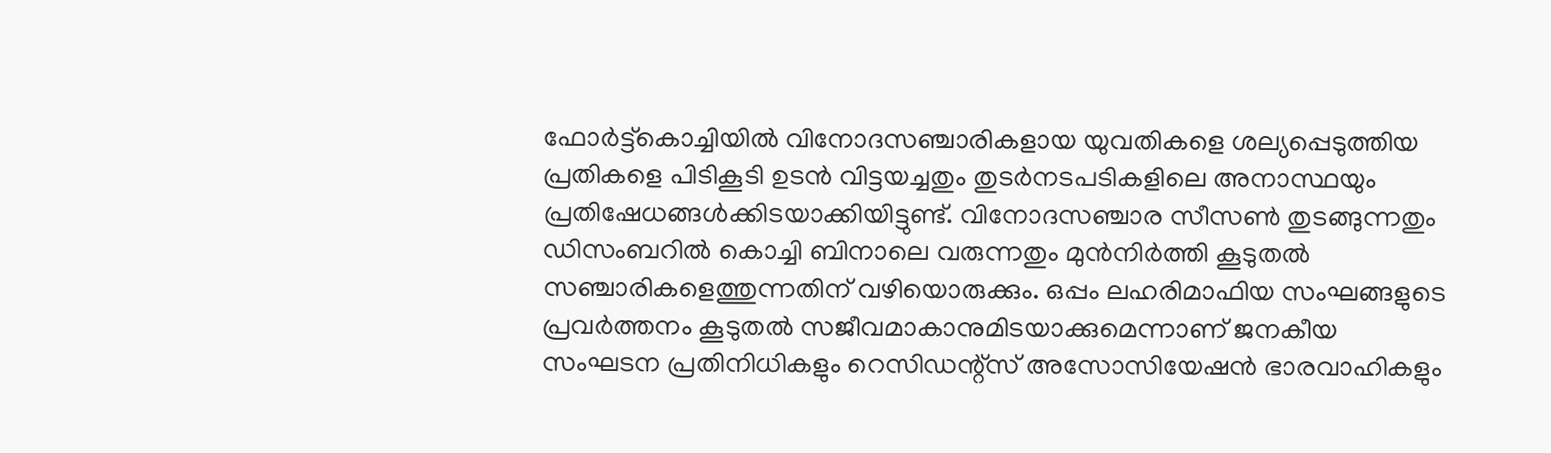ഫോർട്ട്കൊച്ചിയിൽ വിനോദസഞ്ചാരികളായ യുവതികളെ ശല്യപ്പെടുത്തിയ പ്രതികളെ പിടികൂടി ഉടൻ വിട്ടയച്ചതും തുടർനടപടികളിലെ അനാസ്ഥയും പ്രതിഷേധങ്ങൾക്കിടയാക്കിയിട്ടുണ്ട്. വിനോദസഞ്ചാര സീസൺ തുടങ്ങുന്നതും ഡിസംബറിൽ കൊച്ചി ബിനാലെ വരുന്നതും മുൻനിർത്തി കൂടുതൽ സഞ്ചാരികളെത്തുന്നതിന് വഴിയൊരുക്കും. ഒപ്പം ലഹരിമാഫിയ സംഘങ്ങളുടെ പ്രവർത്തനം കൂടുതൽ സജീവമാകാനുമിടയാക്കുമെന്നാണ് ജനകീയ സംഘടന പ്രതിനിധികളും റെസിഡന്റ്സ് അസോസിയേഷൻ ഭാരവാഹികളും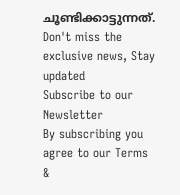ചൂണ്ടിക്കാട്ടുന്നത്.
Don't miss the exclusive news, Stay updated
Subscribe to our Newsletter
By subscribing you agree to our Terms &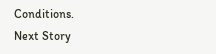Conditions.
Next Story